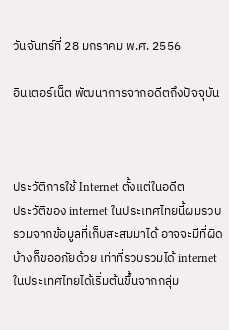วันจันทร์ที่ 28 มกราคม พ.ศ. 2556

อินเตอร์เน็ต พัฒนาการจากอดีตถึงปัจจุบัน



ประวัติการใช้ Internet ตั้งแต่ในอดีต
ประวัติของ internet ในประเทศไทยนี้ผมรวบรวมจากข้อมูลที่เก็บสะสมมาได้ อาจจะมีที่ผิดบ้างก็ขออภัยด้วย เท่าที่รวบรวมได้ internet ในประเทศไทยได้เริ่มต้นขึ้นจากกลุ่ม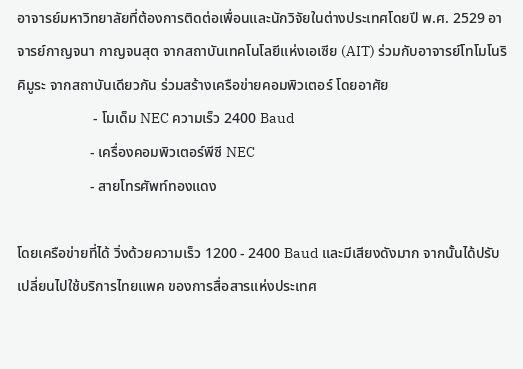อาจารย์มหาวิทยาลัยที่ต้องการติดต่อเพื่อนและนักวิจัยในต่างประเทศโดยปี พ.ศ. 2529 อาจารย์กาญจนา กาญจนสุต จากสถาบันเทคโนโลยีแห่งเอเซีย (AIT) ร่วมกับอาจารย์โทโมโนริ คิมูระ จากสถาบันเดียวกัน ร่วมสร้างเครือข่ายคอมพิวเตอร์ โดยอาศัย
                     - โมเด็ม NEC ความเร็ว 2400 Baud
                    - เครื่องคอมพิวเตอร์พีซี NEC
                    - สายโทรศัพท์ทองแดง

โดยเครือข่ายที่ได้ วิ่งด้วยความเร็ว 1200 - 2400 Baud และมีเสียงดังมาก จากนั้นได้ปรับเปลี่ยนไปใช้บริการไทยแพค ของการสื่อสารแห่งประเทศ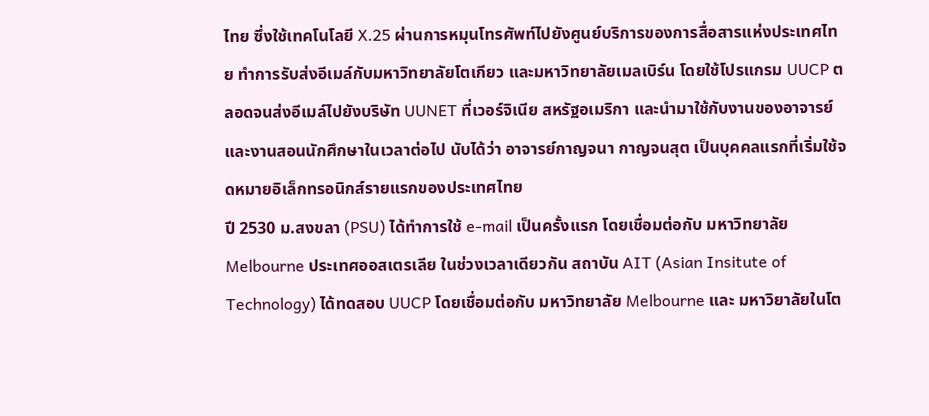ไทย ซึ่งใช้เทคโนโลยี X.25 ผ่านการหมุนโทรศัพท์ไปยังศูนย์บริการของการสื่อสารแห่งประเทศไทย ทำการรับส่งอีเมล์กับมหาวิทยาลัยโตเกียว และมหาวิทยาลัยเมลเบิร์น โดยใช้โปรแกรม UUCP ตลอดจนส่งอีเมล์ไปยังบริษัท UUNET ที่เวอร์จิเนีย สหรัฐอเมริกา และนำมาใช้กับงานของอาจารย์ และงานสอนนักศึกษาในเวลาต่อไป นับได้ว่า อาจารย์กาญจนา กาญจนสุต เป็นบุคคลแรกที่เริ่มใช้จดหมายอิเล็กทรอนิกส์รายแรกของประเทศไทย
ปี 2530 ม.สงขลา (PSU) ได้ทำการใช้ e-mail เป็นครั้งแรก โดยเชื่อมต่อกับ มหาวิทยาลัย Melbourne ประเทศออสเตรเลีย ในช่วงเวลาเดียวกัน สถาบัน AIT (Asian Insitute of Technology) ได้ทดสอบ UUCP โดยเชื่อมต่อกับ มหาวิทยาลัย Melbourne และ มหาวิยาลัยในโต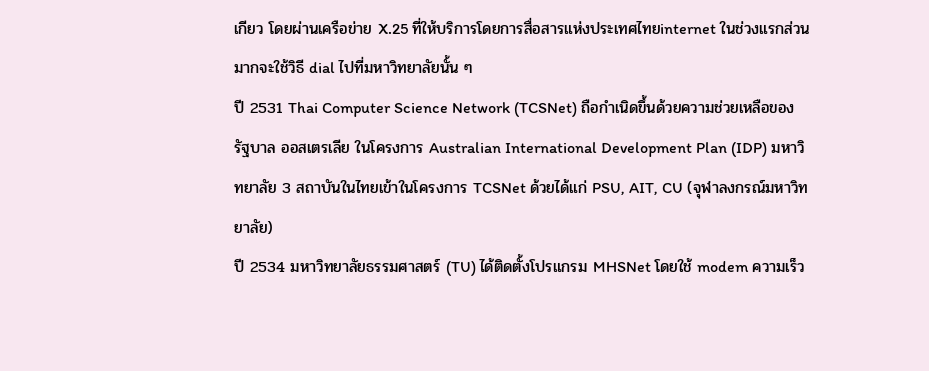เกียว โดยผ่านเครือข่าย X.25 ที่ให้บริการโดยการสื่อสารแห่งประเทศไทยinternet ในช่วงแรกส่วนมากจะใช้วิธี dial ไปที่มหาวิทยาลัยนั้น ๆ
ปี 2531 Thai Computer Science Network (TCSNet) ถือกำเนิดขึ้นด้วยความช่วยเหลือของรัฐบาล ออสเตรเลีย ในโครงการ Australian International Development Plan (IDP) มหาวิทยาลัย 3 สถาบันในไทยเข้าในโครงการ TCSNet ด้วยได้แก่ PSU, AIT, CU (จุฬาลงกรณ์มหาวิทยาลัย)
ปี 2534 มหาวิทยาลัยธรรมศาสตร์ (TU) ได้ติดตั้งโปรแกรม MHSNet โดยใช้ modem ความเร็ว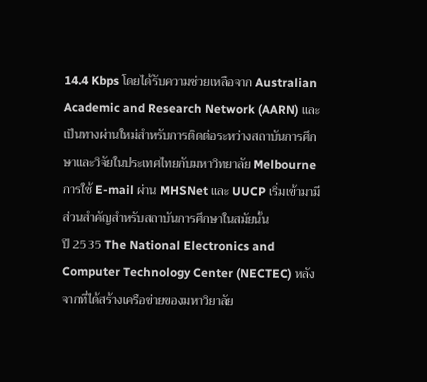14.4 Kbps โดยได้รับความช่วยเหลือจาก Australian Academic and Research Network (AARN) และเป็นทางผ่านใหม่สำหรับการติดต่อระหว่างสถาบันการศึกษาและวิจัยในประเทศไทยกับมหาวิทยาลัย Melbourne การใช้ E-mail ผ่าน MHSNet และ UUCP เริ่มเข้ามามีส่วนสำคัญสำหรับสถาบันการศึกษาในสมัยนั้น
ปี 2535 The National Electronics and Computer Technology Center (NECTEC) หลังจากที่ได้สร้างเครือข่ายของมหาวิยาลัย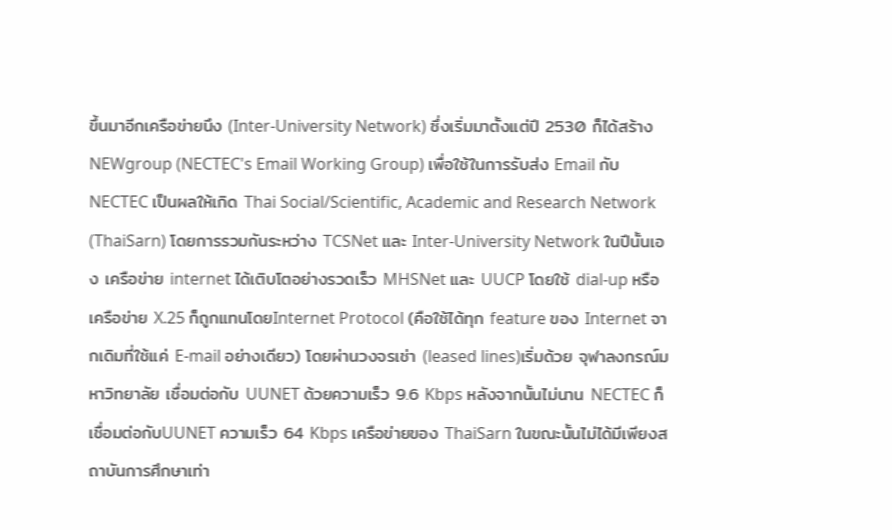ขึ้นมาอีกเครือข่ายนึง (Inter-University Network) ซึ่งเริ่มมาตั้งแต่ปี 2530 ก็ได้สร้าง NEWgroup (NECTEC's Email Working Group) เพื่อใช้ในการรับส่ง Email กับ NECTEC เป็นผลให้เกิด Thai Social/Scientific, Academic and Research Network (ThaiSarn) โดยการรวมกันระหว่าง TCSNet และ Inter-University Network ในปีนั้นเอง เครือข่าย internet ได้เติบโตอย่างรวดเร็ว MHSNet และ UUCP โดยใช้ dial-up หรือเครือข่าย X.25 ก็ถูกแทนโดยInternet Protocol (คือใช้ได้ทุก feature ของ Internet จากเดิมที่ใช้แค่ E-mail อย่างเดียว) โดยผ่านวงจรเช่า (leased lines)เริ่มด้วย จุฬาลงกรณ์มหาวิทยาลัย เชื่อมต่อกับ UUNET ด้วยความเร็ว 9.6 Kbps หลังจากนั้นไม่นาน NECTEC ก็เชื่อมต่อกับUUNET ความเร็ว 64 Kbps เครือข่ายของ ThaiSarn ในขณะนั้นไม่ได้มีเพียงสถาบันการศึกษาเท่า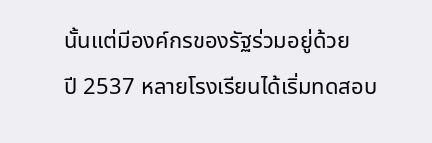นั้นแต่มีองค์กรของรัฐร่วมอยู่ด้วย
ปี 2537 หลายโรงเรียนได้เริ่มทดสอบ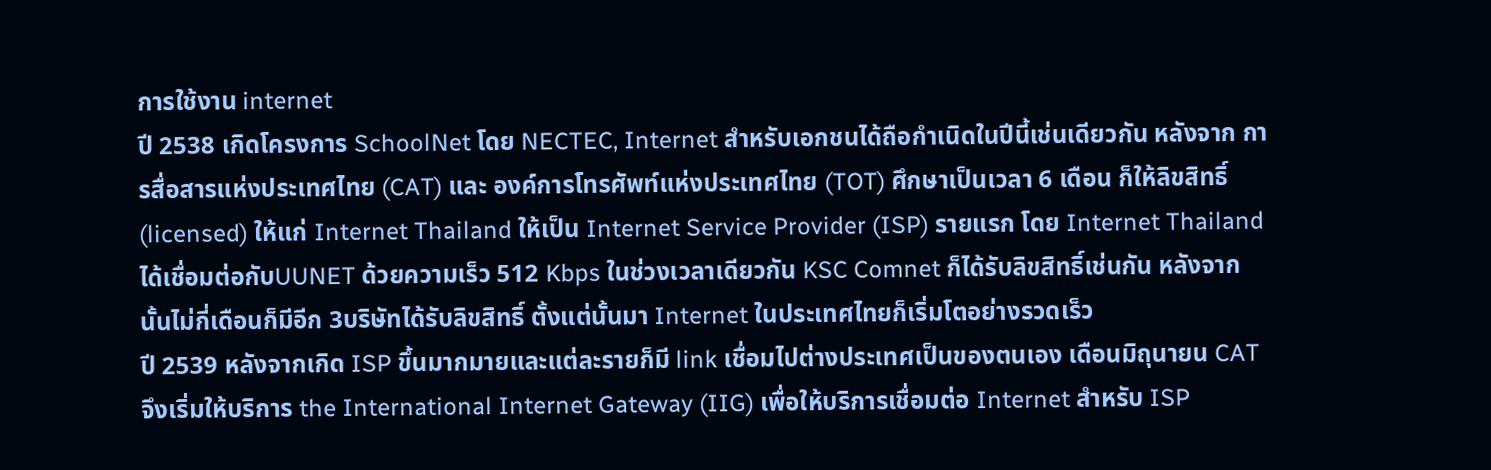การใช้งาน internet
ปี 2538 เกิดโครงการ SchoolNet โดย NECTEC, Internet สำหรับเอกชนได้ถือกำเนิดในปีนี้เช่นเดียวกัน หลังจาก การสื่อสารแห่งประเทศไทย (CAT) และ องค์การโทรศัพท์แห่งประเทศไทย (TOT) ศึกษาเป็นเวลา 6 เดือน ก็ให้ลิขสิทธิ์(licensed) ให้แก่ Internet Thailand ให้เป็น Internet Service Provider (ISP) รายแรก โดย Internet Thailand ได้เชื่อมต่อกับUUNET ด้วยความเร็ว 512 Kbps ในช่วงเวลาเดียวกัน KSC Comnet ก็ได้รับลิขสิทธิ์เช่นกัน หลังจากนั้นไม่กี่เดือนก็มีอีก 3บริษัทได้รับลิขสิทธิ์ ตั้งแต่นั้นมา Internet ในประเทศไทยก็เริ่มโตอย่างรวดเร็ว
ปี 2539 หลังจากเกิด ISP ขึ้นมากมายและแต่ละรายก็มี link เชื่อมไปต่างประเทศเป็นของตนเอง เดือนมิถุนายน CATจึงเริ่มให้บริการ the International Internet Gateway (IIG) เพื่อให้บริการเชื่อมต่อ Internet สำหรับ ISP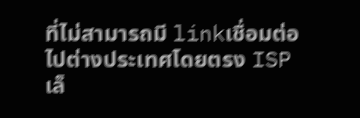ที่ไม่สามารถมี linkเชื่อมต่อไปต่างประเทศโดยตรง ISP เล็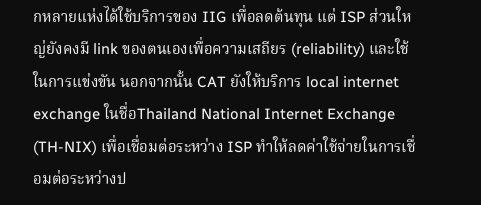กหลายแห่งได้ใช้บริการของ IIG เพื่อลดต้นทุน แต่ ISP ส่วนใหญ่ยังคงมี link ของตนเองเพื่อความเสถียร (reliability) และใช้ในการแข่งขัน นอกจากนั้น CAT ยังให้บริการ local internet exchange ในชื่อThailand National Internet Exchange (TH-NIX) เพื่อเชื่อมต่อระหว่าง ISP ทำให้ลดค่าใช้จ่ายในการเชื่อมต่อระหว่างป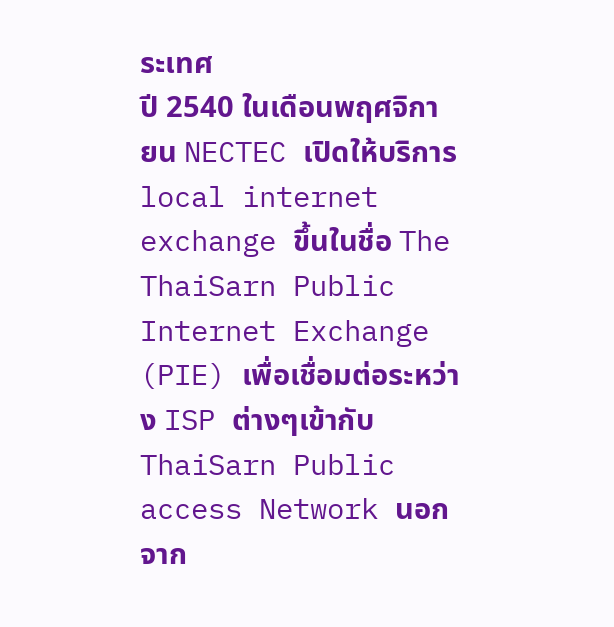ระเทศ
ปี 2540 ในเดือนพฤศจิกายน NECTEC เปิดให้บริการ local internet exchange ขึ้นในชื่อ The ThaiSarn Public Internet Exchange (PIE) เพื่อเชื่อมต่อระหว่าง ISP ต่างๆเข้ากับ ThaiSarn Public access Network นอกจาก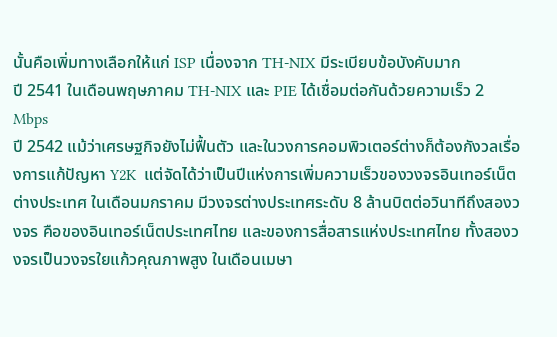นั้นคือเพิ่มทางเลือกให้แก่ ISP เนื่องจาก TH-NIX มีระเบียบข้อบังคับมาก
ปี 2541 ในเดือนพฤษภาคม TH-NIX และ PIE ได้เชื่อมต่อกันด้วยความเร็ว 2 Mbps
ปี 2542 แม้ว่าเศรษฐกิจยังไม่ฟื้นตัว และในวงการคอมพิวเตอร์ต่างก็ต้องกังวลเรื่องการแก้ปัญหา Y2K  แต่จัดได้ว่าเป็นปีแห่งการเพิ่มความเร็วของวงจรอินเทอร์เน็ตต่างประเทศ ในเดือนมกราคม มีวงจรต่างประเทศระดับ 8 ล้านบิตต่อวินาทีถึงสองวงจร คือของอินเทอร์เน็ตประเทศไทย และของการสื่อสารแห่งประเทศไทย ทั้งสองวงจรเป็นวงจรใยแก้วคุณภาพสูง ในเดือนเมษา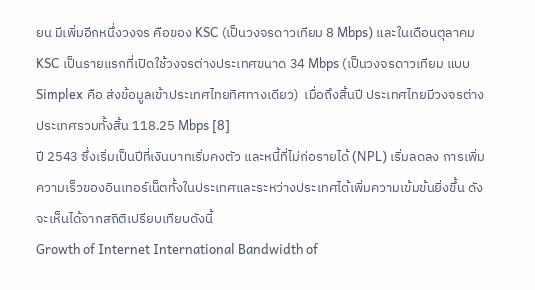ยน มีเพิ่มอีกหนึ่งวงจร คือของ KSC (เป็นวงจรดาวเทียม 8 Mbps) และในเดือนตุลาคม KSC เป็นรายแรกที่เปิดใช้วงจรต่างประเทศขนาด 34 Mbps (เป็นวงจรดาวเทียม แบบ Simplex คือ ส่งข้อมูลเข้าประเทศไทยทิศทางเดียว)  เมื่อถึงสิ้นปี ประเทศไทยมีวงจรต่างประเทศรวมทั้งสิ้น 118.25 Mbps [8]
ปี 2543 ซึ่งเริ่มเป็นปีที่เงินบาทเริ่มคงตัว และหนี้ที่ไม่ก่อรายได้ (NPL) เริ่มลดลง การเพิ่มความเร็วของอินเทอร์เน็ตทั้งในประเทศและระหว่างประเทศได้เพิ่มความเข้มข้นยิ่งขึ้น ดังจะเห็นได้จากสถิติเปรียบเทียบดังนี้
Growth of Internet International Bandwidth of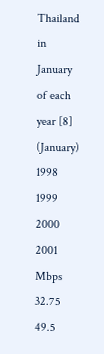Thailand in January of each year [8]
(January)
1998
1999
2000
2001
Mbps
32.75
49.5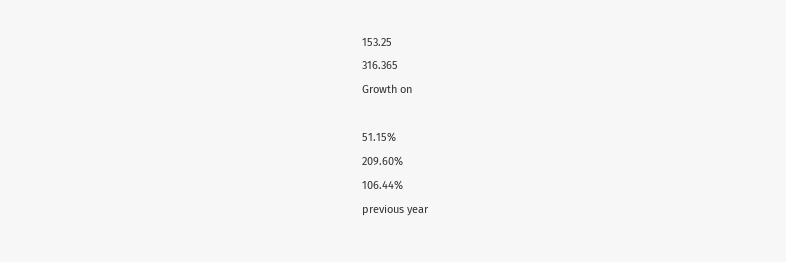153.25
316.365
Growth on

51.15%
209.60%
106.44%
previous year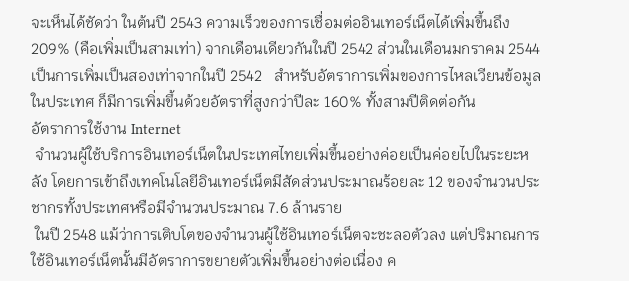จะเห็นได้ชัดว่า ในต้นปี 2543 ความเร็วของการเชื่อมต่ออินเทอร์เน็ตได้เพิ่มขึ้นถึง 209% (คือเพิ่มเป็นสามเท่า) จากเดือนเดียวกันในปี 2542 ส่วนในเดือนมกราคม 2544 เป็นการเพิ่มเป็นสองเท่าจากในปี 2542   สำหรับอัตราการเพิ่มของการไหลเวียนข้อมูลในประเทศ ก็มีการเพิ่มขึ้นด้วยอัตราที่สูงกว่าปีละ 160% ทั้งสามปีติดต่อกัน
อัตราการใช้งาน Internet
 จำนวนผู้ใช้บริการอินเทอร์เน็ตในประเทศไทยเพิ่มขึ้นอย่างค่อยเป็นค่อยไปในระยะหลัง โดยการเข้าถึงเทคโนโลยีอินเทอร์เน็ตมีสัดส่วนประมาณร้อยละ 12 ของจำนวนประชากรทั้งประเทศหรือมีจำนวนประมาณ 7.6 ล้านราย
 ในปี 2548 แม้ว่าการเติบโตของจำนวนผู้ใช้อินเทอร์เน็ตจะชะลอตัวลง แต่ปริมาณการใช้อินเทอร์เน็ตนั้นมีอัตราการขยายตัวเพิ่มขึ้นอย่างต่อเนื่อง ค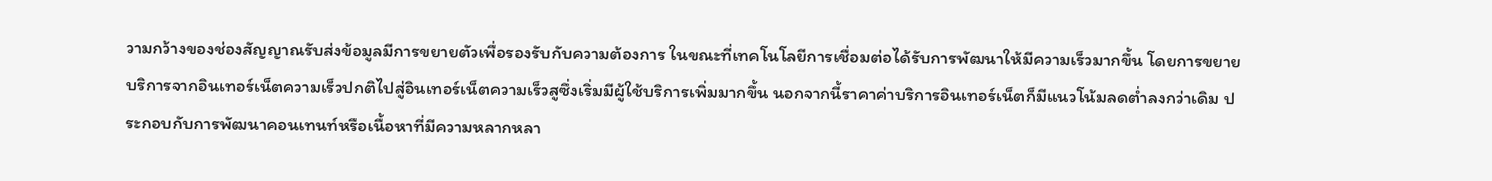วามกว้างของช่องสัญญาณรับส่งข้อมูลมีการขยายตัวเพื่อรองรับกับความต้องการ ในขณะที่เทคโนโลยีการเชื่อมต่อได้รับการพัฒนาให้มีความเร็วมากขึ้น โดยการขยายบริการจากอินเทอร์เน็ตความเร็วปกติไปสู่อินเทอร์เน็ตความเร็วสูซึ่งเริ่มมีผู้ใช้บริการเพิ่มมากขึ้น นอกจากนี้ราคาค่าบริการอินเทอร์เน็ตก็มีแนวโน้มลดต่ำลงกว่าเดิม ประกอบกับการพัฒนาคอนเทนท์หรือเนื้อหาที่มีความหลากหลา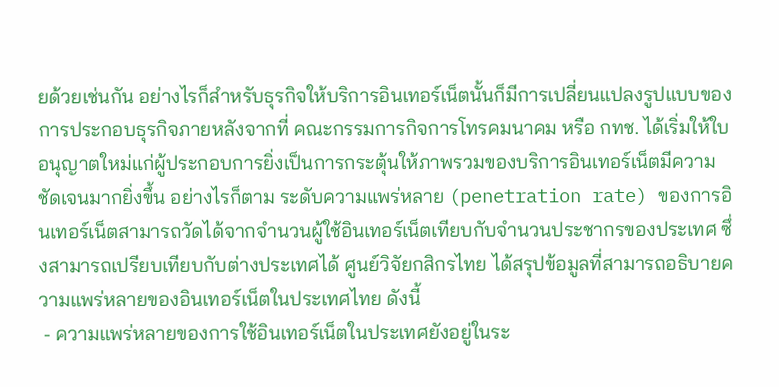ยด้วยเช่นกัน อย่างไรก็สำหรับธุรกิจให้บริการอินเทอร์เน็ตนั้นก็มีการเปลี่ยนแปลงรูปแบบของการประกอบธุรกิจภายหลังจากที่ คณะกรรมการกิจการโทรคมนาคม หรือ กทช. ได้เริ่มให้ใบอนุญาตใหม่แก่ผู้ประกอบการยิ่งเป็นการกระตุ้นให้ภาพรวมของบริการอินเทอร์เน็ตมีความชัดเจนมากยิ่งขึ้น อย่างไรก็ตาม ระดับความแพร่หลาย (penetration rate) ของการอินเทอร์เน็ตสามารถวัดได้จากจำนวนผู้ใช้อินเทอร์เน็ตเทียบกับจำนวนประชากรของประเทศ ซึ่งสามารถเปรียบเทียบกับต่างประเทศได้ ศูนย์วิจัยกสิกรไทย ได้สรุปข้อมูลที่สามารถอธิบายความแพร่หลายของอินเทอร์เน็ตในประเทศไทย ดังนี้
 - ความแพร่หลายของการใช้อินเทอร์เน็ตในประเทศยังอยู่ในระ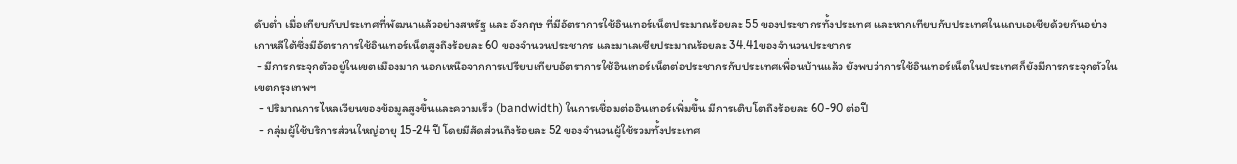ดับต่ำ เมื่อเทียบกับประเทศที่พัฒนาแล้วอย่างสหรัฐ และ อังกฤษ ที่มีอัตราการใช้อินเทอร์เน็ตประมาณร้อยละ 55 ของประชากรทั้งประเทศ และหากเทียบกับประเทศในแถบเอเชียด้วยกันอย่างเกาหลีใต้ซึ่งมีอัตราการใช้อินเทอร์เน็ตสูงถึงร้อยละ 60 ของจำนวนประชากร และมาเลเซียประมาณร้อยละ 34.41ของจำนวนประชากร
 - มีการกระจุกตัวอยู่ในเขตเมืองมาก นอกเหนือจากการเปรียบเทียบอัตราการใช้อินเทอร์เน็ตต่อประชากรกับประเทศเพื่อนบ้านแล้ว ยังพบว่าการใช้อินเทอร์เน็ตในประเทศก็ยังมีการกระจุกตัวในเขตกรุงเทพฯ
  - ปริมาณการไหลเวียนของข้อมูลสูงขึ้นและความเร็ว (bandwidth) ในการเชื่อมต่ออินเทอร์เพิ่มขึ้น มีการเติบโตถึงร้อยละ 60-90 ต่อปี
  - กลุ่มผู้ใช้บริการส่วนใหญ่อายุ 15-24 ปี โดยมีสัดส่วนถึงร้อยละ 52 ของจำนวนผู้ใช้รวมทั้งประเทศ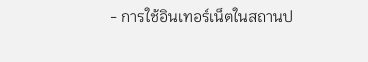- การใช้อินเทอร์เน็ตในสถานป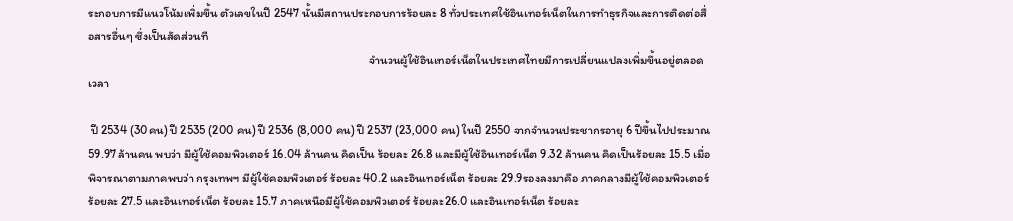ระกอบการมีแนวโน้มเพิ่มขึ้น ตัวเลขในปี 2547 นั้นมีสถานประกอบการร้อยละ 8 ทั่วประเทศใช้อินเทอร์เน็ตในการทำธุรกิจและการติดต่อสื่อสารอื่นๆ ซึ่งเป็นสัดส่วนที
                                                                                                        จำนวนผู้ใช้อินเทอร์เน็ตในประเทศไทยมีการเปลี่ยนแปลงเพิ่มขึ้นอยู่ตลอดเวลา

 ปี 2534 (30คน) ปี 2535 (200 คน) ปี 2536 (8,000 คน) ปี 2537 (23,000 คน) ในปี 2550 จากจำนวนประชากรอายุ 6 ปีขึ้นไปประมาณ 59.97 ล้านคน พบว่า มีผู้ใช้คอมพิวเตอร์ 16.04 ล้านคน คิดเป็น ร้อยละ 26.8 และมีผู้ใช้อินเทอร์เน็ต 9.32 ล้านคน คิดเป็นร้อยละ 15.5 เมื่อพิจารณาตามภาคพบว่า กรุงเทพฯ มีผู้ใช้คอมพิวเตอร์ ร้อยละ 40.2 และอินเทอร์เน็ต ร้อยละ 29.9รองลงมาคือ ภาคกลางมีผู้ใช้คอมพิวเตอร์ ร้อยละ 27.5 และอินเทอร์เน็ต ร้อยละ 15.7 ภาคเหนือมีผู้ใช้คอมพิวเตอร์ ร้อยละ26.0 และอินเทอร์เน็ต ร้อยละ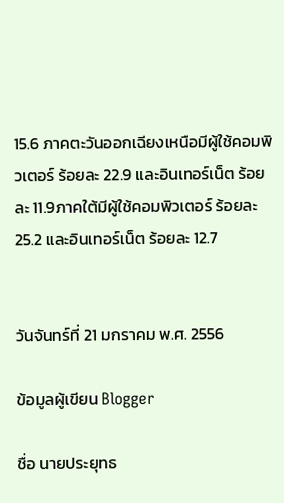15.6 ภาคตะวันออกเฉียงเหนือมีผู้ใช้คอมพิวเตอร์ ร้อยละ 22.9 และอินเทอร์เน็ต ร้อยละ 11.9ภาคใต้มีผู้ใช้คอมพิวเตอร์ ร้อยละ 25.2 และอินเทอร์เน็ต ร้อยละ 12.7


วันจันทร์ที่ 21 มกราคม พ.ศ. 2556

ข้อมูลผู้เขียน Blogger

ชื่อ นายประยุทธ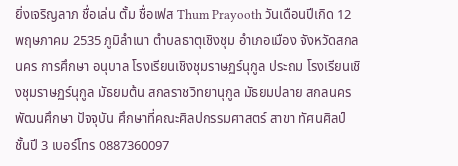ยิ่งเจริญลาภ ชื่อเล่น ตั้ม ชื่อเฟส Thum Prayooth วันเดือนปีเกิด 12 พฤษภาคม 2535 ภูมิลำเนา ตำบลธาตุเชิงชุม อำเภอเมือง จังหวัดสกลนคร การศึกษา อนุบาล โรงเรียนเชิงชุมราษฏร์นุกูล ประถม โรงเรียนเชิงชุมราษฏร์นุกูล มัธยมต้น สกลราชวิทยานุกูล มัธยมปลาย สกลนครพัฒนศึกษา ปัจจุบัน ศึกษาที่คณะศิลปกรรมศาสตร์ สาขา ทัศนศิลป์ ชั้นปี 3 เบอร์โทร 0887360097